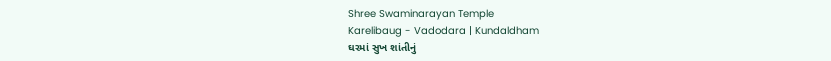Shree Swaminarayan Temple
Karelibaug - Vadodara | Kundaldham
ઘરમાં સુખ શાંતીનું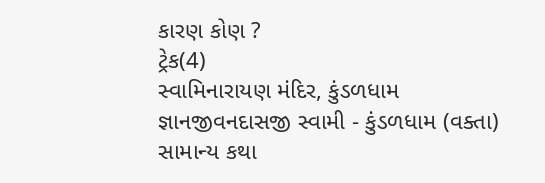કારણ કોણ ?
ટ્રેક(4)
સ્વામિનારાયણ મંદિર, કુંડળધામ
જ્ઞાનજીવનદાસજી સ્વામી - કુંડળધામ (વક્તા)
સામાન્ય કથા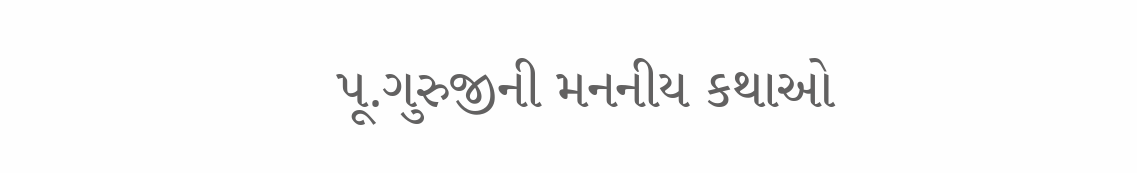પૂ.ગુરુજીની મનનીય કથાઓ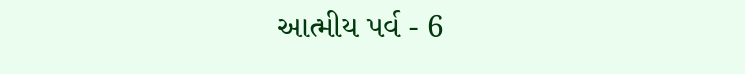આત્મીય પર્વ - 6